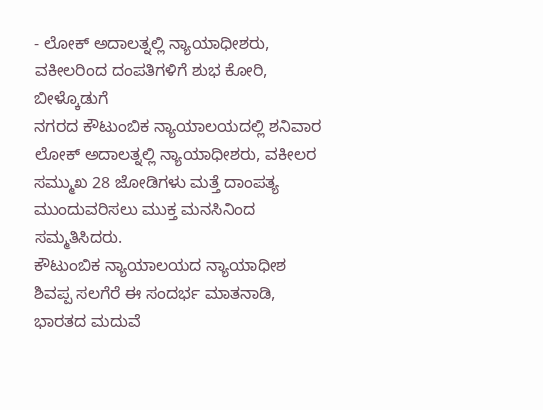- ಲೋಕ್ ಅದಾಲತ್ನಲ್ಲಿ ನ್ಯಾಯಾಧೀಶರು, ವಕೀಲರಿಂದ ದಂಪತಿಗಳಿಗೆ ಶುಭ ಕೋರಿ, ಬೀಳ್ಕೊಡುಗೆ
ನಗರದ ಕೌಟುಂಬಿಕ ನ್ಯಾಯಾಲಯದಲ್ಲಿ ಶನಿವಾರ ಲೋಕ್ ಅದಾಲತ್ನಲ್ಲಿ ನ್ಯಾಯಾಧೀಶರು, ವಕೀಲರ ಸಮ್ಮುಖ 28 ಜೋಡಿಗಳು ಮತ್ತೆ ದಾಂಪತ್ಯ ಮುಂದುವರಿಸಲು ಮುಕ್ತ ಮನಸಿನಿಂದ ಸಮ್ಮತಿಸಿದರು.
ಕೌಟುಂಬಿಕ ನ್ಯಾಯಾಲಯದ ನ್ಯಾಯಾಧೀಶ ಶಿವಪ್ಪ ಸಲಗೆರೆ ಈ ಸಂದರ್ಭ ಮಾತನಾಡಿ, ಭಾರತದ ಮದುವೆ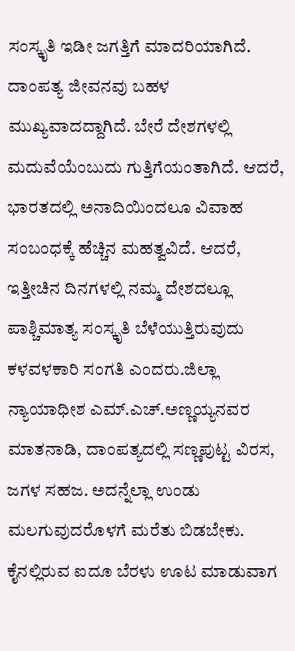ಸಂಸ್ಕೃತಿ ಇಡೀ ಜಗತ್ತಿಗೆ ಮಾದರಿಯಾಗಿದೆ. ದಾಂಪತ್ಯ ಜೀವನವು ಬಹಳ ಮುಖ್ಯವಾದದ್ದಾಗಿದೆ. ಬೇರೆ ದೇಶಗಳಲ್ಲಿ ಮದುವೆಯೆಂಬುದು ಗುತ್ತಿಗೆಯಂತಾಗಿದೆ. ಆದರೆ, ಭಾರತದಲ್ಲಿ ಅನಾದಿಯಿಂದಲೂ ವಿವಾಹ ಸಂಬಂಧಕ್ಕೆ ಹೆಚ್ಚಿನ ಮಹತ್ವವಿದೆ. ಆದರೆ, ಇತ್ತೀಚಿನ ದಿನಗಳಲ್ಲಿ ನಮ್ಮ ದೇಶದಲ್ಲೂ ಪಾಶ್ಚಿಮಾತ್ಯ ಸಂಸ್ಕೃತಿ ಬೆಳೆಯುತ್ತಿರುವುದು ಕಳವಳಕಾರಿ ಸಂಗತಿ ಎಂದರು.ಜಿಲ್ಲಾ ನ್ಯಾಯಾಧೀಶ ಎಮ್.ಎಚ್.ಅಣ್ಣಯ್ಯನವರ ಮಾತನಾಡಿ, ದಾಂಪತ್ಯದಲ್ಲಿ ಸಣ್ಣಪುಟ್ಟ ವಿರಸ, ಜಗಳ ಸಹಜ. ಅದನ್ನೆಲ್ಲಾ ಉಂಡು ಮಲಗುವುದರೊಳಗೆ ಮರೆತು ಬಿಡಬೇಕು. ಕೈನಲ್ಲಿರುವ ಐದೂ ಬೆರಳು ಊಟ ಮಾಡುವಾಗ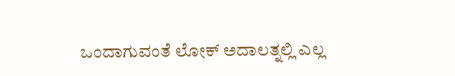ಒಂದಾಗುವಂತೆ ಲೋಕ್ ಅದಾಲತ್ನಲ್ಲಿ ಎಲ್ಲ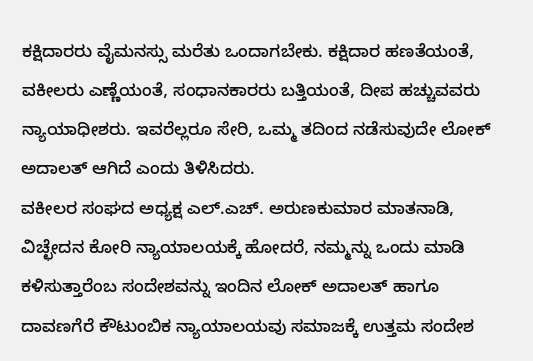ಕಕ್ಷಿದಾರರು ವೈಮನಸ್ಸು ಮರೆತು ಒಂದಾಗಬೇಕು. ಕಕ್ಷಿದಾರ ಹಣತೆಯಂತೆ, ವಕೀಲರು ಎಣ್ಣೆಯಂತೆ, ಸಂಧಾನಕಾರರು ಬತ್ತಿಯಂತೆ, ದೀಪ ಹಚ್ಚುವವರು ನ್ಯಾಯಾಧೀಶರು. ಇವರೆಲ್ಲರೂ ಸೇರಿ, ಒಮ್ಮ ತದಿಂದ ನಡೆಸುವುದೇ ಲೋಕ್ ಅದಾಲತ್ ಆಗಿದೆ ಎಂದು ತಿಳಿಸಿದರು.
ವಕೀಲರ ಸಂಘದ ಅಧ್ಯಕ್ಷ ಎಲ್.ಎಚ್. ಅರುಣಕುಮಾರ ಮಾತನಾಡಿ, ವಿಚ್ಛೇದನ ಕೋರಿ ನ್ಯಾಯಾಲಯಕ್ಕೆ ಹೋದರೆ, ನಮ್ಮನ್ನು ಒಂದು ಮಾಡಿ ಕಳಿಸುತ್ತಾರೆಂಬ ಸಂದೇಶವನ್ನು ಇಂದಿನ ಲೋಕ್ ಅದಾಲತ್ ಹಾಗೂ ದಾವಣಗೆರೆ ಕೌಟುಂಬಿಕ ನ್ಯಾಯಾಲಯವು ಸಮಾಜಕ್ಕೆ ಉತ್ತಮ ಸಂದೇಶ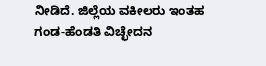ನೀಡಿದೆ. ಜಿಲ್ಲೆಯ ವಕೀಲರು ಇಂತಹ ಗಂಡ-ಹೆಂಡತಿ ವಿಚ್ಛೇದನ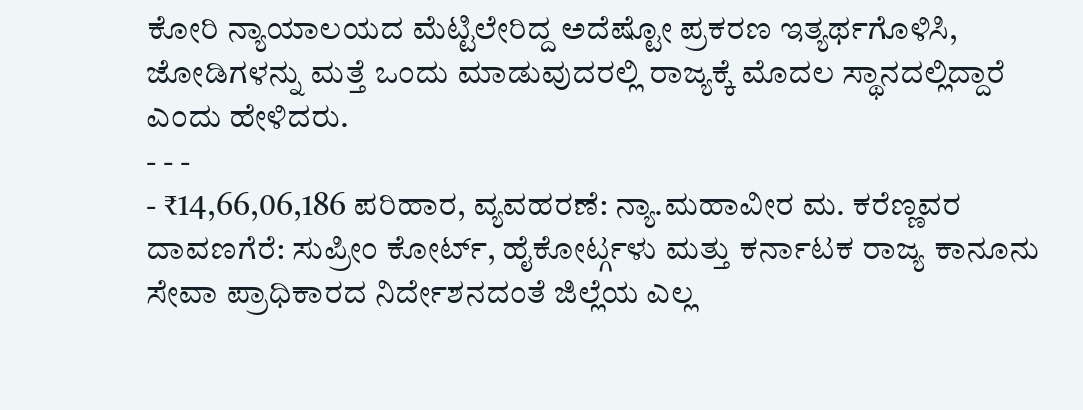ಕೋರಿ ನ್ಯಾಯಾಲಯದ ಮೆಟ್ಟಿಲೇರಿದ್ದ ಅದೆಷ್ಟೋ ಪ್ರಕರಣ ಇತ್ಯರ್ಥಗೊಳಿಸಿ, ಜೋಡಿಗಳನ್ನು ಮತ್ತೆ ಒಂದು ಮಾಡುವುದರಲ್ಲಿ ರಾಜ್ಯಕ್ಕೆ ಮೊದಲ ಸ್ಥಾನದಲ್ಲಿದ್ದಾರೆ ಎಂದು ಹೇಳಿದರು.
- - -
- ₹14,66,06,186 ಪರಿಹಾರ, ವ್ಯವಹರಣೆ: ನ್ಯಾ.ಮಹಾವೀರ ಮ. ಕರೆಣ್ಣವರ ದಾವಣಗೆರೆ: ಸುಪ್ರೀಂ ಕೋರ್ಟ್, ಹೈಕೋರ್ಟ್ಗಳು ಮತ್ತು ಕರ್ನಾಟಕ ರಾಜ್ಯ ಕಾನೂನು ಸೇವಾ ಪ್ರಾಧಿಕಾರದ ನಿರ್ದೇಶನದಂತೆ ಜಿಲ್ಲೆಯ ಎಲ್ಲ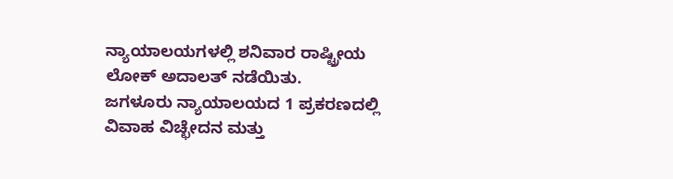ನ್ಯಾಯಾಲಯಗಳಲ್ಲಿ ಶನಿವಾರ ರಾಷ್ಟ್ರೀಯ ಲೋಕ್ ಅದಾಲತ್ ನಡೆಯಿತು.
ಜಗಳೂರು ನ್ಯಾಯಾಲಯದ 1 ಪ್ರಕರಣದಲ್ಲಿ ವಿವಾಹ ವಿಚ್ಛೇದನ ಮತ್ತು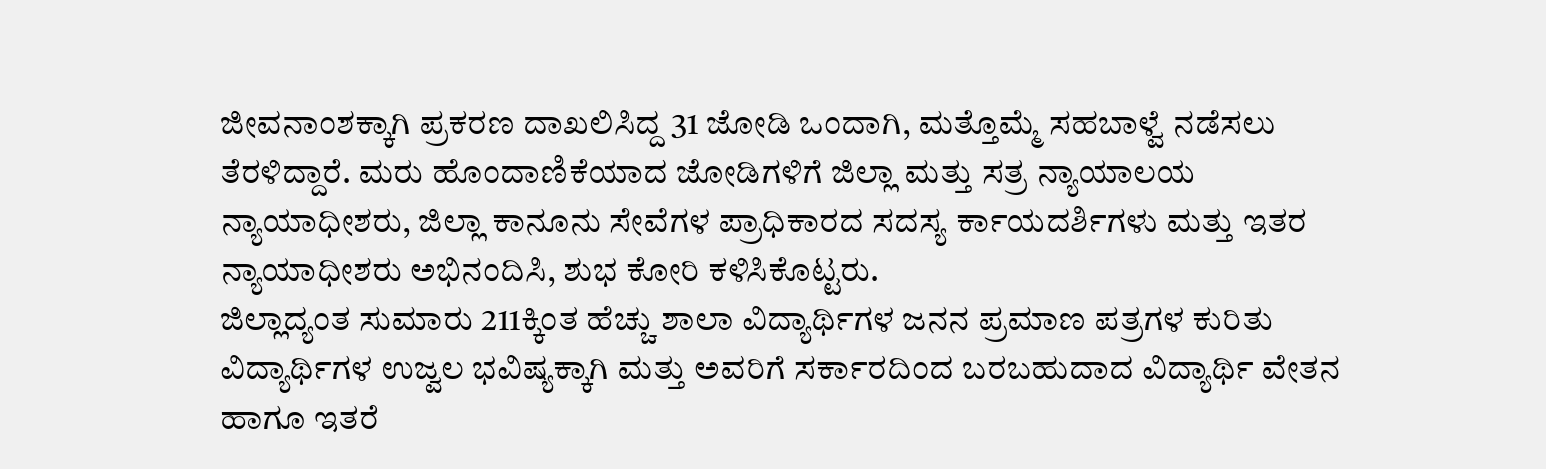ಜೀವನಾಂಶಕ್ಕಾಗಿ ಪ್ರಕರಣ ದಾಖಲಿಸಿದ್ದ 31 ಜೋಡಿ ಒಂದಾಗಿ, ಮತ್ತೊಮ್ಮೆ ಸಹಬಾಳ್ವೆ ನಡೆಸಲು ತೆರಳಿದ್ದಾರೆ. ಮರು ಹೊಂದಾಣಿಕೆಯಾದ ಜೋಡಿಗಳಿಗೆ ಜಿಲ್ಲಾ ಮತ್ತು ಸತ್ರ ನ್ಯಾಯಾಲಯ ನ್ಯಾಯಾಧೀಶರು, ಜಿಲ್ಲಾ ಕಾನೂನು ಸೇವೆಗಳ ಪ್ರಾಧಿಕಾರದ ಸದಸ್ಯ ರ್ಕಾಯದರ್ಶಿಗಳು ಮತ್ತು ಇತರ ನ್ಯಾಯಾಧೀಶರು ಅಭಿನಂದಿಸಿ, ಶುಭ ಕೋರಿ ಕಳಿಸಿಕೊಟ್ಟರು.
ಜಿಲ್ಲಾದ್ಯಂತ ಸುಮಾರು 211ಕ್ಕಿಂತ ಹೆಚ್ಚು ಶಾಲಾ ವಿದ್ಯಾರ್ಥಿಗಳ ಜನನ ಪ್ರಮಾಣ ಪತ್ರಗಳ ಕುರಿತು ವಿದ್ಯಾರ್ಥಿಗಳ ಉಜ್ವಲ ಭವಿಷ್ಯಕ್ಕಾಗಿ ಮತ್ತು ಅವರಿಗೆ ಸರ್ಕಾರದಿಂದ ಬರಬಹುದಾದ ವಿದ್ಯಾರ್ಥಿ ವೇತನ ಹಾಗೂ ಇತರೆ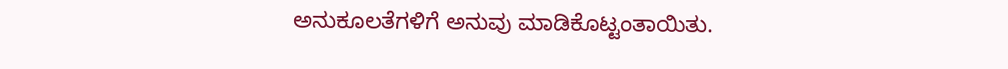ಅನುಕೂಲತೆಗಳಿಗೆ ಅನುವು ಮಾಡಿಕೊಟ್ಟಂತಾಯಿತು.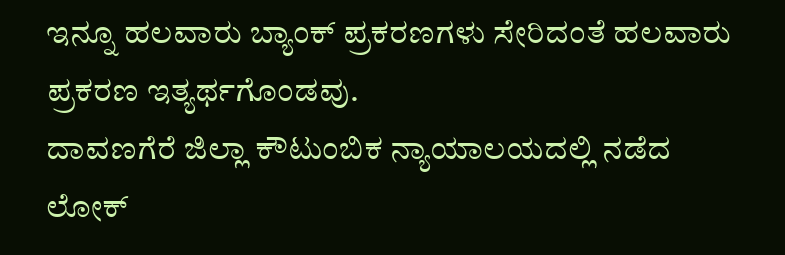ಇನ್ನೂ ಹಲವಾರು ಬ್ಯಾಂಕ್ ಪ್ರಕರಣಗಳು ಸೇರಿದಂತೆ ಹಲವಾರು ಪ್ರಕರಣ ಇತ್ಯರ್ಥಗೊಂಡವು.
ದಾವಣಗೆರೆ ಜಿಲ್ಲಾ ಕೌಟುಂಬಿಕ ನ್ಯಾಯಾಲಯದಲ್ಲಿ ನಡೆದ ಲೋಕ್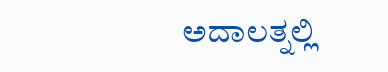ಅದಾಲತ್ನಲ್ಲಿ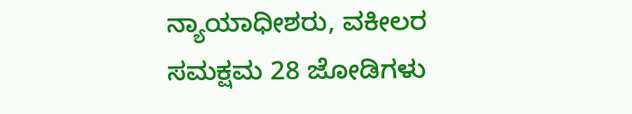ನ್ಯಾಯಾಧೀಶರು, ವಕೀಲರ ಸಮಕ್ಷಮ 28 ಜೋಡಿಗಳು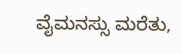ವೈಮನಸ್ಸು ಮರೆತು,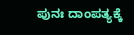ಪುನಃ ದಾಂಪತ್ಯಕ್ಕೆ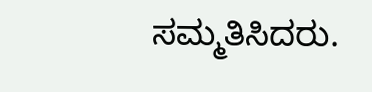ಸಮ್ಮತಿಸಿದರು.